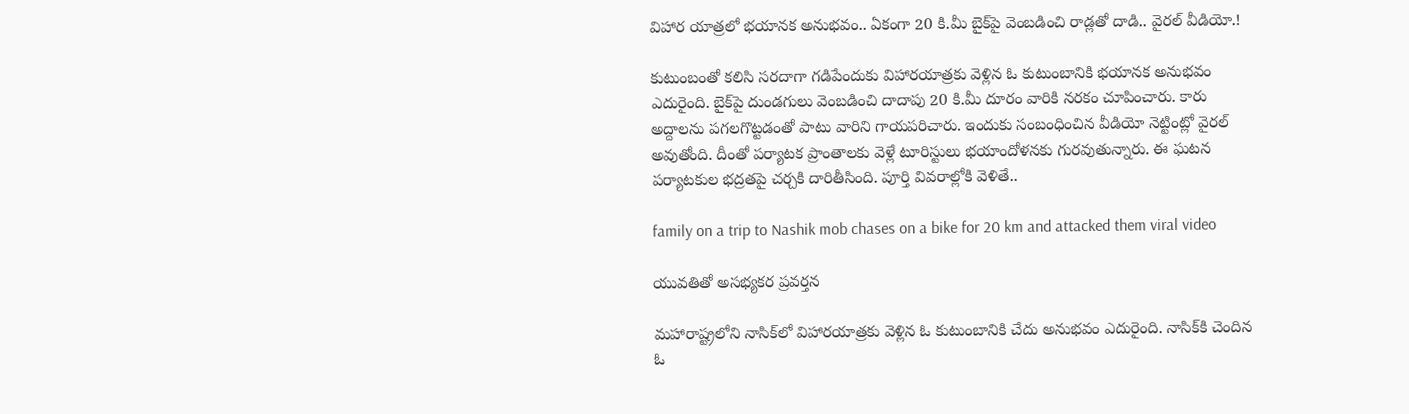విహార యాత్రలో భయానక అనుభవం.. ఏకంగా 20 కి.మీ బైక్‌పై వెంబడించి రాడ్లతో దాడి.. వైరల్‌ వీడియో.!

కుటుంబంతో కలిసి సరదాగా గడిపేందుకు విహారయాత్రకు వెళ్లిన ఓ కుటుంబానికి భయానక అనుభవం ఎదురైంది. బైక్‌పై దుండగులు వెంబడించి దాదాపు 20 కి.మీ దూరం వారికి నరకం చూపించారు. కారు అద్దాలను పగలగొట్టడంతో పాటు వారిని గాయపరిచారు. ఇందుకు సంబంధించిన వీడియో నెట్టింట్లో వైరల్‌ అవుతోంది. దీంతో పర్యాటక ప్రాంతాలకు వెళ్లే టూరిస్టులు భయాందోళనకు గురవుతున్నారు. ఈ ఘటన పర్యాటకుల భద్రతపై చర్చకి దారితీసింది. పూర్తి వివరాల్లోకి వెళితే..

family on a trip to Nashik mob chases on a bike for 20 km and attacked them viral video

యువతితో అసభ్యకర ప్రవర్తన

మహారాష్ట్రలోని నాసిక్‌లో విహారయాత్రకు వెళ్లిన ఓ కుటుంబానికి చేదు అనుభవం ఎదురైంది. నాసిక్‌కి చెందిన ఓ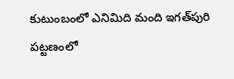కుటుంబంలో ఎనిమిది మంది ఇగత్‌పురి పట్టణంలో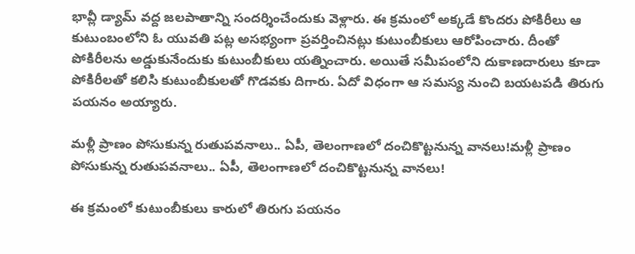భావ్లీ డ్యామ్‌ వద్ద జలపాతాన్ని సందర్శించేందుకు వెళ్లారు. ఈ క్రమంలో అక్కడే కొందరు పోకిరీలు ఆ కుటుంబంలోని ఓ యువతి పట్ల అసభ్యంగా ప్రవర్తించినట్లు కుటుంబీకులు ఆరోపించారు. దీంతో పోకిరీలను అడ్డుకునేందుకు కుటుంబీకులు యత్నించారు. అయితే సమీపంలోని దుకాణదారులు కూడా పోకిరీలతో కలిసి కుటుంబీకులతో గొడవకు దిగారు. ఏదో విధంగా ఆ సమస్య నుంచి బయటపడి తిరుగు పయనం అయ్యారు.

మళ్లీ ప్రాణం పోసుకున్న రుతుపవనాలు.. ఏపీ, తెలంగాణలో దంచికొట్టనున్న వానలు!మళ్లీ ప్రాణం పోసుకున్న రుతుపవనాలు.. ఏపీ, తెలంగాణలో దంచికొట్టనున్న వానలు!

ఈ క్రమంలో కుటుంబీకులు కారులో తిరుగు పయనం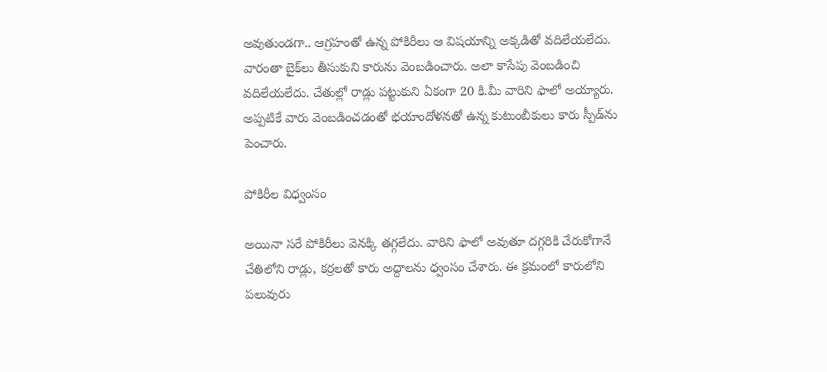అవుతుండగా.. ఆగ్రహంతో ఉన్న పోకిరీలు ఆ విషయాన్ని అక్కడితో వదిలేయలేదు. వారంతా బైక్‌లు తీసుకుని కారును వెంబడించారు. అలా కాసేపు వెంబడించి వదిలేయలేదు. చేతుల్లో రాడ్లు పట్టుకుని ఏకంగా 20 కి.మీ వారిని ఫాలో అయ్యారు. అప్పటికే వారు వెంబడించడంతో భయాందోళనతో ఉన్న కుటుంబీకులు కారు స్పీడ్‌ను పెంచారు.

పోకిరీల విధ్వంసం

అయినా సరే పోకిరీలు వెనక్కి తగ్గలేదు. వారిని ఫాలో అవుతూ దగ్గరికి చేరుకోగానే చేతిలోని రాడ్లు, కర్రలతో కారు అద్దాలను ధ్వంసం చేశారు. ఈ క్రమంలో కారులోని పలువురు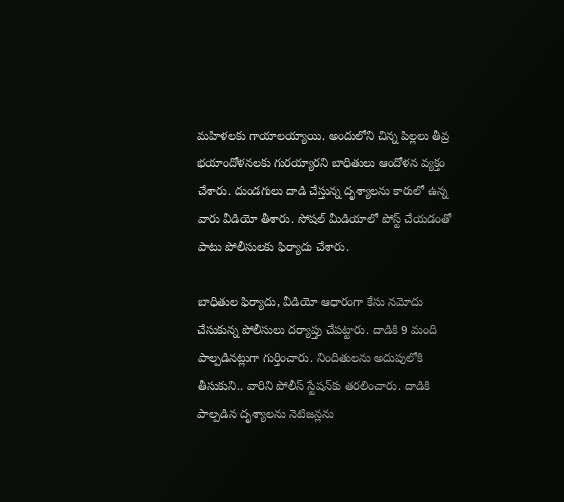మహిళలకు గాయాలయ్యాయి. అందులోని చిన్న పిల్లలు తీవ్ర భయాందోళనలకు గురయ్యారని బాధితులు ఆందోళన వ్యక్తం చేశారు. దుండగులు దాడి చేస్తున్న దృశ్యాలను కారులో ఉన్న వారు వీడియో తీశారు. సోషల్‌ మీడియాలో పోస్ట్‌ చేయడంతో పాటు పోలీసులకు ఫిర్యాదు చేశారు.

బాధితుల ఫిర్యాదు, వీడియో ఆధారంగా కేసు నమోదు చేసుకున్న పోలీసులు దర్యాప్తు చేపట్టారు. దాడికి 9 మంది పాల్పడినట్లుగా గుర్తించారు. నిందితులను అదుపులోకి తీసుకుని.. వారిని పోలీస్‌ స్టేషన్‌కు తరలించారు. దాడికి పాల్పడిన దృశ్యాలను నెటిజన్లను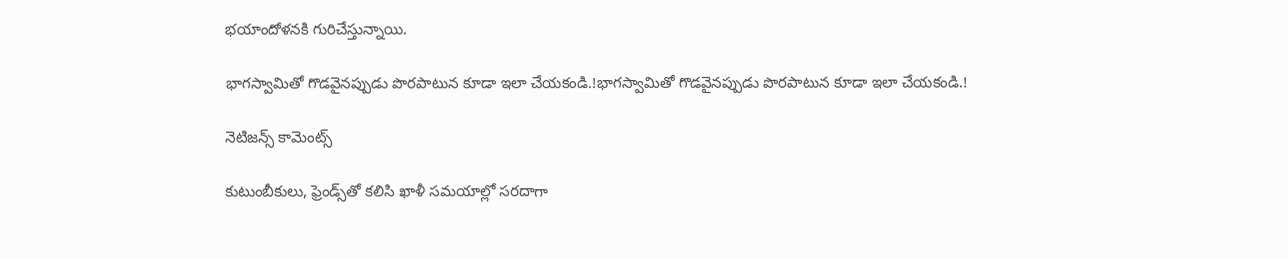భయాందోళనకి గురిచేస్తున్నాయి.

భాగస్వామితో గొడవైనప్పుడు పొరపాటున కూడా ఇలా చేయకండి.!భాగస్వామితో గొడవైనప్పుడు పొరపాటున కూడా ఇలా చేయకండి.!

నెటిజన్స్‌ కామెంట్స్‌

కుటుంబీకులు, ఫ్రెండ్స్‌తో కలిసి ఖాళీ సమయాల్లో సరదాగా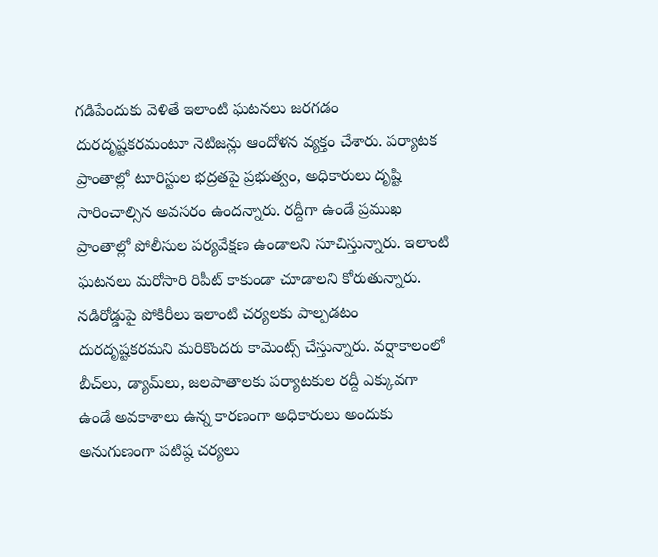గడిపేందుకు వెళితే ఇలాంటి ఘటనలు జరగడం దురదృష్టకరమంటూ నెటిజన్లు ఆందోళన వ్యక్తం చేశారు. పర్యాటక ప్రాంతాల్లో టూరిస్టుల భద్రతపై ప్రభుత్వం, అధికారులు దృష్టి సారించాల్సిన అవసరం ఉందన్నారు. రద్దీగా ఉండే ప్రముఖ ప్రాంతాల్లో పోలీసుల పర్యవేక్షణ ఉండాలని సూచిస్తున్నారు. ఇలాంటి ఘటనలు మరోసారి రిపీట్‌ కాకుండా చూడాలని కోరుతున్నారు. నడిరోడ్డుపై పోకిరీలు ఇలాంటి చర్యలకు పాల్పడటం దురదృష్టకరమని మరికొందరు కామెంట్స్‌ చేస్తున్నారు. వర్షాకాలంలో బీచ్‌లు, డ్యామ్‌లు, జలపాతాలకు పర్యాటకుల రద్దీ ఎక్కువగా ఉండే అవకాశాలు ఉన్న కారణంగా అధికారులు అందుకు అనుగుణంగా పటిష్ఠ చర్యలు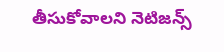తీసుకోవాలని నెటిజన్స్‌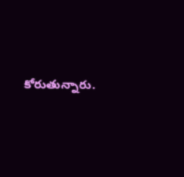కోరుతున్నారు.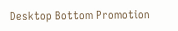Desktop Bottom Promotion